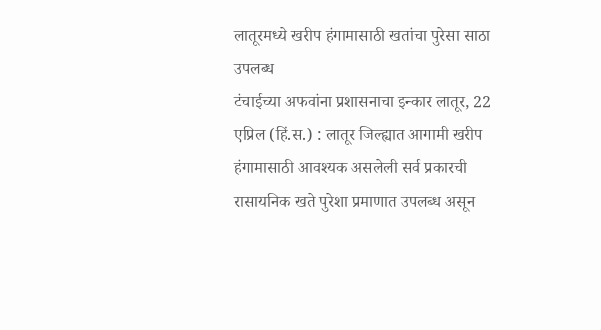लातूरमध्ये खरीप हंगामासाठी खतांचा पुरेसा साठा उपलब्ध
टंचाईच्या अफवांना प्रशासनाचा इन्कार लातूर, 22 एप्रिल (हिं.स.) : लातूर जिल्ह्यात आगामी खरीप हंगामासाठी आवश्यक असलेली सर्व प्रकारची रासायनिक खते पुरेशा प्रमाणात उपलब्ध असून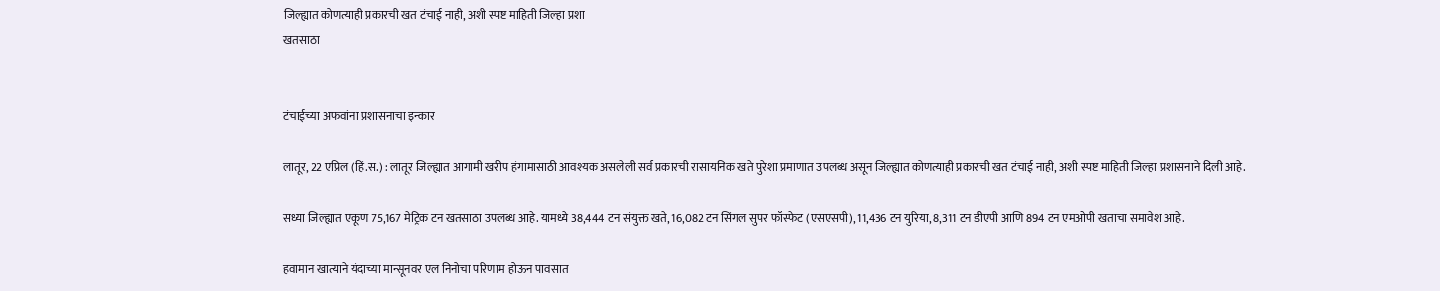जिल्ह्यात कोणत्याही प्रकारची खत टंचाई नाही, अशी स्पष्ट माहिती जिल्हा प्रशा
खतसाठा


टंचाईच्या अफवांना प्रशासनाचा इन्कार

लातूर, 22 एप्रिल (हिं.स.) : लातूर जिल्ह्यात आगामी खरीप हंगामासाठी आवश्यक असलेली सर्व प्रकारची रासायनिक खते पुरेशा प्रमाणात उपलब्ध असून जिल्ह्यात कोणत्याही प्रकारची खत टंचाई नाही, अशी स्पष्ट माहिती जिल्हा प्रशासनाने दिली आहे.

सध्या जिल्ह्यात एकूण 75,167 मेट्रिक टन खतसाठा उपलब्ध आहे. यामध्ये 38,444 टन संयुक्त खते, 16,082 टन सिंगल सुपर फॉस्फेट (एसएसपी), 11,436 टन युरिया, 8,311 टन डीएपी आणि 894 टन एमओपी खताचा समावेश आहे.

हवामान खात्याने यंदाच्या मान्सूनवर एल निनोचा परिणाम होऊन पावसात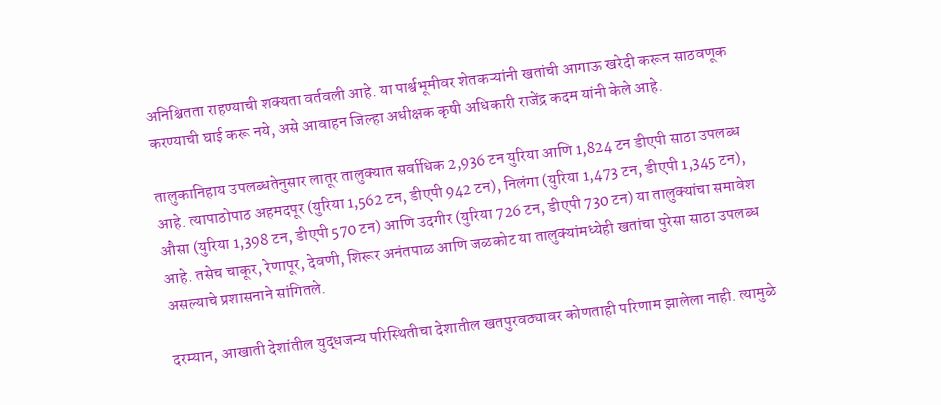अनिश्चितता राहण्याची शक्यता वर्तवली आहे. या पार्श्वभूमीवर शेतकऱ्यांनी खतांची आगाऊ खरेदी करून साठवणूक करण्याची घाई करू नये, असे आवाहन जिल्हा अधीक्षक कृषी अधिकारी राजेंद्र कदम यांनी केले आहे.

तालुकानिहाय उपलब्धतेनुसार लातूर तालुक्यात सर्वाधिक 2,936 टन युरिया आणि 1,824 टन डीएपी साठा उपलब्ध आहे. त्यापाठोपाठ अहमदपूर (युरिया 1,562 टन, डीएपी 942 टन), निलंगा (युरिया 1,473 टन, डीएपी 1,345 टन), औसा (युरिया 1,398 टन, डीएपी 570 टन) आणि उदगीर (युरिया 726 टन, डीएपी 730 टन) या तालुक्यांचा समावेश आहे. तसेच चाकूर, रेणापूर, देवणी, शिरूर अनंतपाळ आणि जळकोट या तालुक्यांमध्येही खतांचा पुरेसा साठा उपलब्ध असल्याचे प्रशासनाने सांगितले.

दरम्यान, आखाती देशांतील युद्धजन्य परिस्थितीचा देशातील खतपुरवठ्यावर कोणताही परिणाम झालेला नाही. त्यामुळे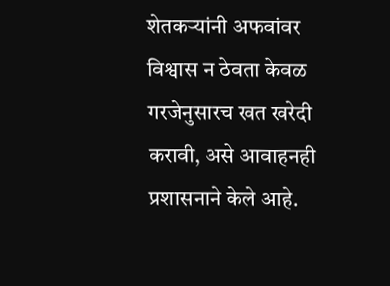शेतकऱ्यांनी अफवांवर विश्वास न ठेवता केवळ गरजेनुसारच खत खरेदी करावी, असे आवाहनही प्रशासनाने केले आहे.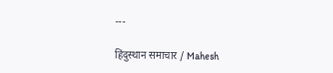---

हिंदुस्थान समाचार / Mahesh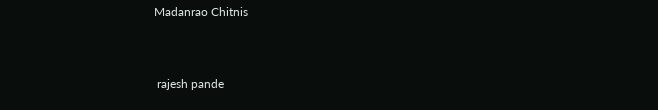Madanrao Chitnis


 rajesh pande